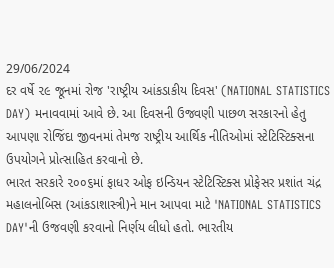29/06/2024
દર વર્ષે ૨૯ જૂનમાં રોજ 'રાષ્ટ્રીય આંકડાકીય દિવસ' (NATIONAL STATISTICS DAY) મનાવવામાં આવે છે. આ દિવસની ઉજવણી પાછળ સરકારનો હેતુ આપણા રોજિંદા જીવનમાં તેમજ રાષ્ટ્રીય આર્થિક નીતિઓમાં સ્ટેટિસ્ટિક્સના ઉપયોગને પ્રોત્સાહિત કરવાનો છે.
ભારત સરકારે ૨૦૦૬માં ફાધર ઓફ ઇન્ડિયન સ્ટેટિસ્ટિક્સ પ્રોફેસર પ્રશાંત ચંદ્ર મહાલનોબિસ (આંકડાશાસ્ત્રી)ને માન આપવા માટે 'NATIONAL STATISTICS DAY'ની ઉજવણી કરવાનો નિર્ણય લીધો હતો. ભારતીય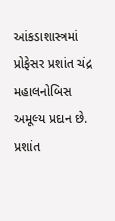આંકડાશાસ્ત્રમાં પ્રોફેસર પ્રશાંત ચંદ્ર મહાલનોબિસ અમૂલ્ય પ્રદાન છે.
પ્રશાંત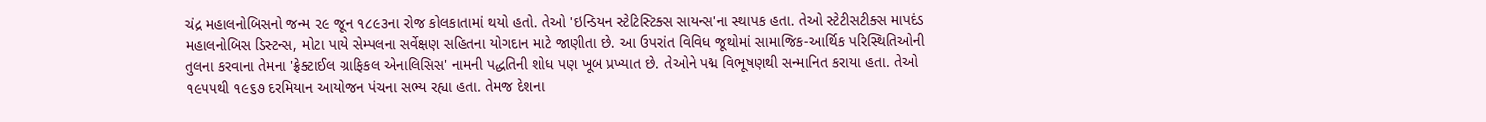ચંદ્ર મહાલનોબિસનો જન્મ ૨૯ જૂન ૧૮૯૩ના રોજ કોલકાતામાં થયો હતો. તેઓ 'ઇન્ડિયન સ્ટેટિસ્ટિક્સ સાયન્સ'ના સ્થાપક હતા. તેઓ સ્ટેટીસટીક્સ માપદંડ મહાલનોબિસ ડિસ્ટન્સ, મોટા પાયે સેમ્પલના સર્વેક્ષણ સહિતના યોગદાન માટે જાણીતા છે. આ ઉપરાંત વિવિધ જૂથોમાં સામાજિક-આર્થિક પરિસ્થિતિઓની તુલના કરવાના તેમના 'ફ્રેક્ટાઈલ ગ્રાફિકલ એનાલિસિસ' નામની પદ્ધતિની શોધ પણ ખૂબ પ્રખ્યાત છે. તેઓને પદ્મ વિભૂષણથી સન્માનિત કરાયા હતા. તેઓ ૧૯૫૫થી ૧૯૬૭ દરમિયાન આયોજન પંચના સભ્ય રહ્યા હતા. તેમજ દેશના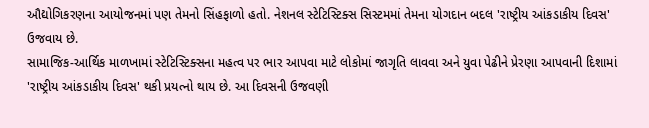ઔદ્યોગિકરણના આયોજનમાં પણ તેમનો સિંહફાળો હતો. નેશનલ સ્ટેટિસ્ટિક્સ સિસ્ટમમાં તેમના યોગદાન બદલ 'રાષ્ટ્રીય આંકડાકીય દિવસ' ઉજવાય છે.
સામાજિક-આર્થિક માળખામાં સ્ટેટિસ્ટિક્સના મહત્વ પર ભાર આપવા માટે લોકોમાં જાગૃતિ લાવવા અને યુવા પેઢીને પ્રેરણા આપવાની દિશામાં 'રાષ્ટ્રીય આંકડાકીય દિવસ' થકી પ્રયત્નો થાય છે. આ દિવસની ઉજવણી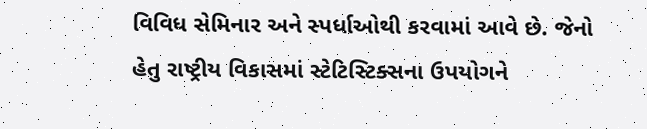વિવિધ સેમિનાર અને સ્પર્ધાઓથી કરવામાં આવે છે. જેનો હેતુ રાષ્ટ્રીય વિકાસમાં સ્ટેટિસ્ટિક્સના ઉપયોગને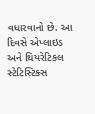વધારવાનો છે. આ દિવસે એપ્લાઇડ અને થિયરેટિકલ સ્ટેટિસ્ટિક્સ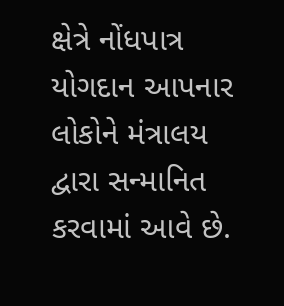ક્ષેત્રે નોંધપાત્ર યોગદાન આપનાર લોકોને મંત્રાલય દ્વારા સન્માનિત કરવામાં આવે છે.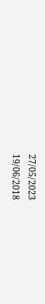27/05/2023
19/06/2018